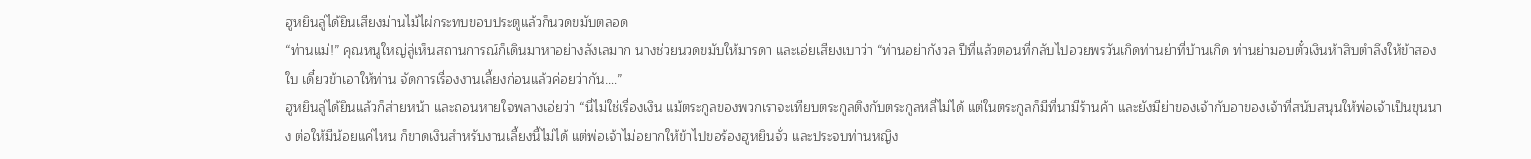ฮูหยินลู่ได้ยินเสียงม่านไม้ไผ่กระทบขอบประตูแล้วก็นวดขมับตลอด
“ท่านแม่!” คุณหนูใหญ่ลู่เห็นสถานการณ์ก็เดินมาหาอย่างลังเลมาก นางช่วยนวดขมับให้มารดา และเอ่ยเสียงเบาว่า “ท่านอย่ากังวล ปีที่แล้วตอนที่กลับไปอวยพรวันเกิดท่านย่าที่บ้านเกิด ท่านย่ามอบตั๋วเงินห้าสิบตำลึงให้ข้าสองใบ เดี๋ยวข้าเอาให้ท่าน จัดการเรื่องงานเลี้ยงก่อนแล้วค่อยว่ากัน….”
ฮูหยินลู่ได้ยินแล้วก็ส่ายหน้า และถอนหายใจพลางเอ่ยว่า “นี่ไม่ใช่เรื่องเงิน แม้ตระกูลของพวกเราจะเทียบตระกูลติงกับตระกูลหลี่ไม่ได้ แต่ในตระกูลก็มีที่นามีร้านค้า และยังมีย่าของเจ้ากับอาของเจ้าที่สนับสนุนให้พ่อเจ้าเป็นขุนนาง ต่อให้มีน้อยแค่ไหน ก็ขาดเงินสำหรับงานเลี้ยงนี้ไม่ได้ แต่พ่อเจ้าไม่อยากให้ข้าไปขอร้องฮูหยินจั่ว และประจบท่านหญิง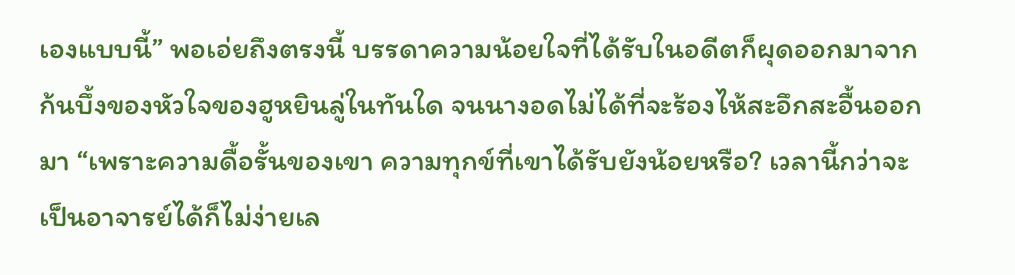เองแบบนี้” พอเอ่ยถึงตรงนี้ บรรดาความน้อยใจที่ได้รับในอดีตก็ผุดออกมาจากก้นบึ้งของหัวใจของฮูหยินลู่ในทันใด จนนางอดไม่ได้ที่จะร้องไห้สะอึกสะอื้นออกมา “เพราะความดื้อรั้นของเขา ความทุกข์ที่เขาได้รับยังน้อยหรือ? เวลานี้กว่าจะเป็นอาจารย์ได้ก็ไม่ง่ายเล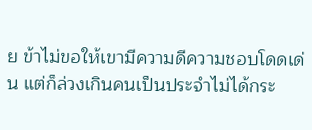ย ข้าไม่ขอให้เขามีความดีความชอบโดดเด่น แต่ก็ล่วงเกินคนเป็นประจำไม่ได้กระ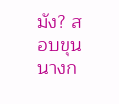มัง? สอบขุนนางก